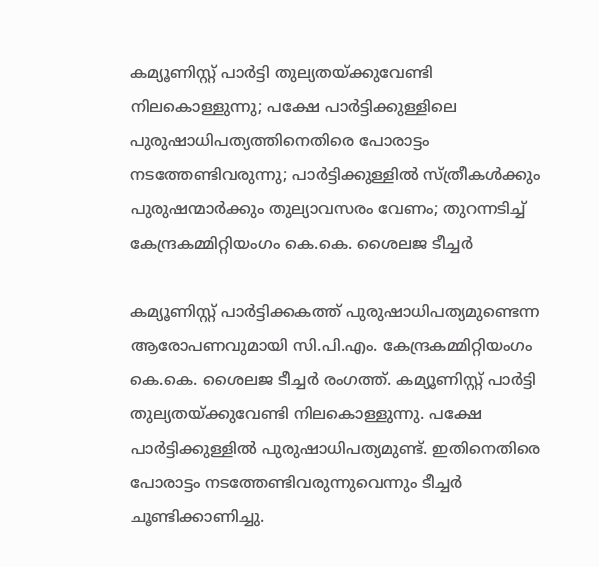കമ്യൂണിസ്റ്റ് പാർട്ടി തുല്യതയ്ക്കുവേണ്ടി നിലകൊള്ളുന്നു; പക്ഷേ പാർട്ടിക്കുള്ളിലെ പുരുഷാധിപത്യത്തിനെതിരെ പോരാട്ടം നടത്തേണ്ടിവരുന്നു; പാർട്ടിക്കുള്ളിൽ സ്ത്രീകൾക്കും പുരുഷന്മാർക്കും തുല്യാവസരം വേണം; തുറന്നടിച്ച് കേന്ദ്രകമ്മിറ്റിയംഗം കെ.കെ. ശൈലജ ടീച്ചർ

കമ്യൂണിസ്റ്റ് പാർട്ടിക്കകത്ത് പുരുഷാധിപത്യമുണ്ടെന്ന ആരോപണവുമായി സി.പി.എം. കേന്ദ്രകമ്മിറ്റിയംഗം കെ.കെ. ശൈലജ ടീച്ചർ രംഗത്ത്. കമ്യൂണിസ്റ്റ് പാർട്ടി തുല്യതയ്ക്കുവേണ്ടി നിലകൊള്ളുന്നു. പക്ഷേ പാർട്ടിക്കുള്ളിൽ പുരുഷാധിപത്യമുണ്ട്. ഇതിനെതിരെ പോരാട്ടം നടത്തേണ്ടിവരുന്നുവെന്നും ടീച്ചർ ചൂണ്ടിക്കാണിച്ചു.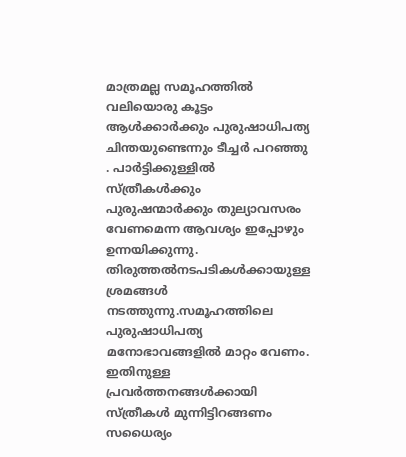മാത്രമല്ല സമൂഹത്തിൽ വലിയൊരു കൂട്ടം ആൾക്കാർക്കും പുരുഷാധിപത്യ ചിന്തയുണ്ടെന്നും ടീച്ചർ പറഞ്ഞു . പാർട്ടിക്കുള്ളിൽ സ്ത്രീകൾക്കും പുരുഷന്മാർക്കും തുല്യാവസരം വേണമെന്ന ആവശ്യം ഇപ്പോഴും ഉന്നയിക്കുന്നു.
തിരുത്തൽനടപടികൾക്കായുള്ള ശ്രമങ്ങൾ നടത്തുന്നു.സമൂഹത്തിലെ പുരുഷാധിപത്യ മനോഭാവങ്ങളിൽ മാറ്റം വേണം. ഇതിനുള്ള പ്രവർത്തനങ്ങൾക്കായി സ്ത്രീകൾ മുന്നിട്ടിറങ്ങണം സധൈര്യം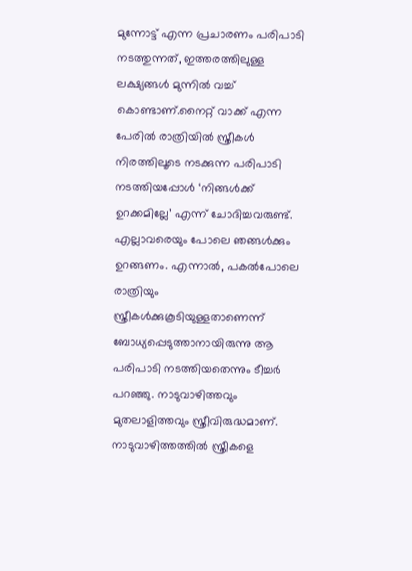മുന്നോട്ട് എന്ന പ്രചാരണം പരിപാടി നടത്തുന്നത്, ഇത്തരത്തിലുള്ള ലക്ഷ്യങ്ങൾ മുന്നിൽ വച്ച് കൊണ്ടാണ്.നൈറ്റ് വാക്ക് എന്ന പേരിൽ രാത്രിയിൽ സ്ത്രീകൾ നിരത്തിലൂടെ നടക്കുന്ന പരിപാടി നടത്തിയപ്പോൾ ‘നിങ്ങൾക്ക് ഉറക്കമില്ലേ’ എന്ന് ചോദിച്ചവരുണ്ട്.
എല്ലാവരെയും പോലെ ഞങ്ങൾക്കും ഉറങ്ങണം. എന്നാൽ, പകൽപോലെ രാത്രിയും സ്ത്രീകൾക്കുകൂടിയുള്ളതാണെന്ന് ബോധ്യപ്പെടുത്താനായിരുന്നു ആ പരിപാടി നടത്തിയതെന്നും ടീച്ചർ പറഞ്ഞു. നാടുവാഴിത്തവും മുതലാളിത്തവും സ്ത്രീവിരുദ്ധമാണ്. നാടുവാഴിത്തത്തിൽ സ്ത്രീകളെ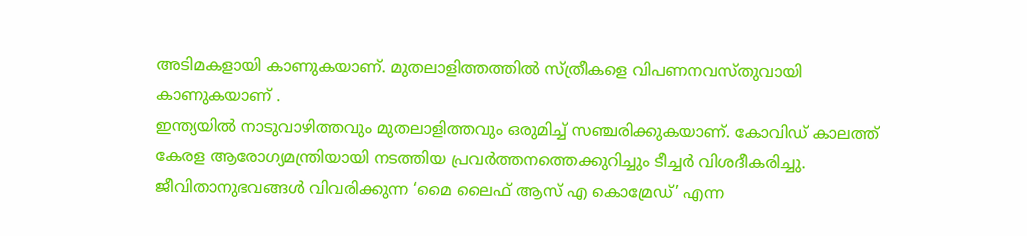അടിമകളായി കാണുകയാണ്. മുതലാളിത്തത്തിൽ സ്ത്രീകളെ വിപണനവസ്തുവായി കാണുകയാണ് .
ഇന്ത്യയിൽ നാടുവാഴിത്തവും മുതലാളിത്തവും ഒരുമിച്ച് സഞ്ചരിക്കുകയാണ്. കോവിഡ് കാലത്ത് കേരള ആരോഗ്യമന്ത്രിയായി നടത്തിയ പ്രവർത്തനത്തെക്കുറിച്ചും ടീച്ചർ വിശദീകരിച്ചു. ജീവിതാനുഭവങ്ങൾ വിവരിക്കുന്ന ‘മൈ ലൈഫ് ആസ് എ കൊമ്രേഡ്’ എന്ന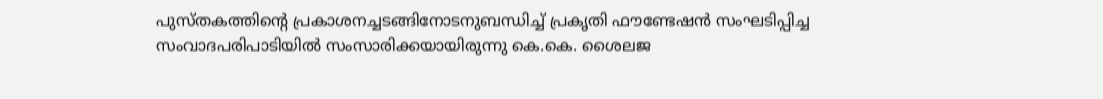പുസ്തകത്തിന്റെ പ്രകാശനച്ചടങ്ങിനോടനുബന്ധിച്ച് പ്രകൃതി ഫൗണ്ടേഷൻ സംഘടിപ്പിച്ച സംവാദപരിപാടിയിൽ സംസാരിക്കയായിരുന്നു കെ.കെ. ശൈലജ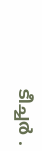ടീച്ചർ .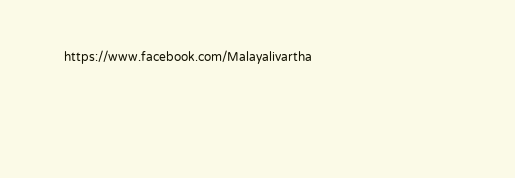https://www.facebook.com/Malayalivartha